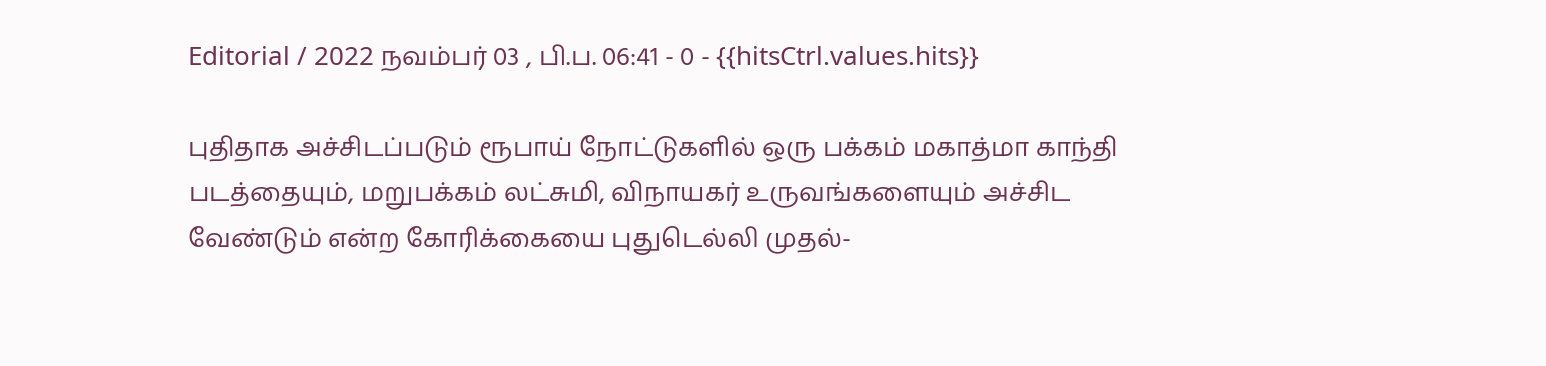Editorial / 2022 நவம்பர் 03 , பி.ப. 06:41 - 0 - {{hitsCtrl.values.hits}}

புதிதாக அச்சிடப்படும் ரூபாய் நோட்டுகளில் ஒரு பக்கம் மகாத்மா காந்தி படத்தையும், மறுபக்கம் லட்சுமி, விநாயகர் உருவங்களையும் அச்சிட வேண்டும் என்ற கோரிக்கையை புதுடெல்லி முதல்-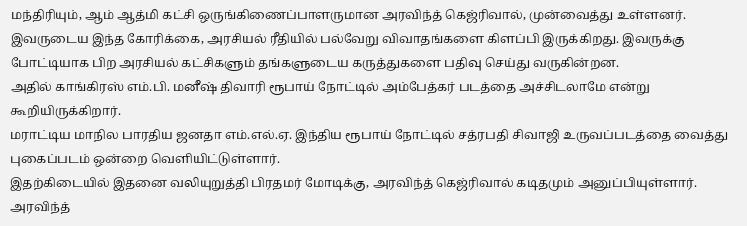மந்திரியும், ஆம் ஆத்மி கட்சி ஒருங்கிணைப்பாளருமான அரவிந்த் கெஜ்ரிவால், முன்வைத்து உள்ளனர்.
இவருடைய இந்த கோரிக்கை, அரசியல் ரீதியில் பல்வேறு விவாதங்களை கிளப்பி இருக்கிறது. இவருக்கு போட்டியாக பிற அரசியல் கட்சிகளும் தங்களுடைய கருத்துகளை பதிவு செய்து வருகின்றன.
அதில் காங்கிரஸ் எம்.பி. மனீஷ் திவாரி ரூபாய் நோட்டில் அம்பேத்கர் படத்தை அச்சிடலாமே என்று கூறியிருக்கிறார்.
மராட்டிய மாநில பாரதிய ஜனதா எம்.எல்.ஏ. இந்திய ரூபாய் நோட்டில் சத்ரபதி சிவாஜி உருவப்படத்தை வைத்து புகைப்படம் ஒன்றை வெளியிட்டுள்ளார்.
இதற்கிடையில் இதனை வலியுறுத்தி பிரதமர் மோடிக்கு, அரவிந்த் கெஜ்ரிவால் கடிதமும் அனுப்பியுள்ளார். அரவிந்த்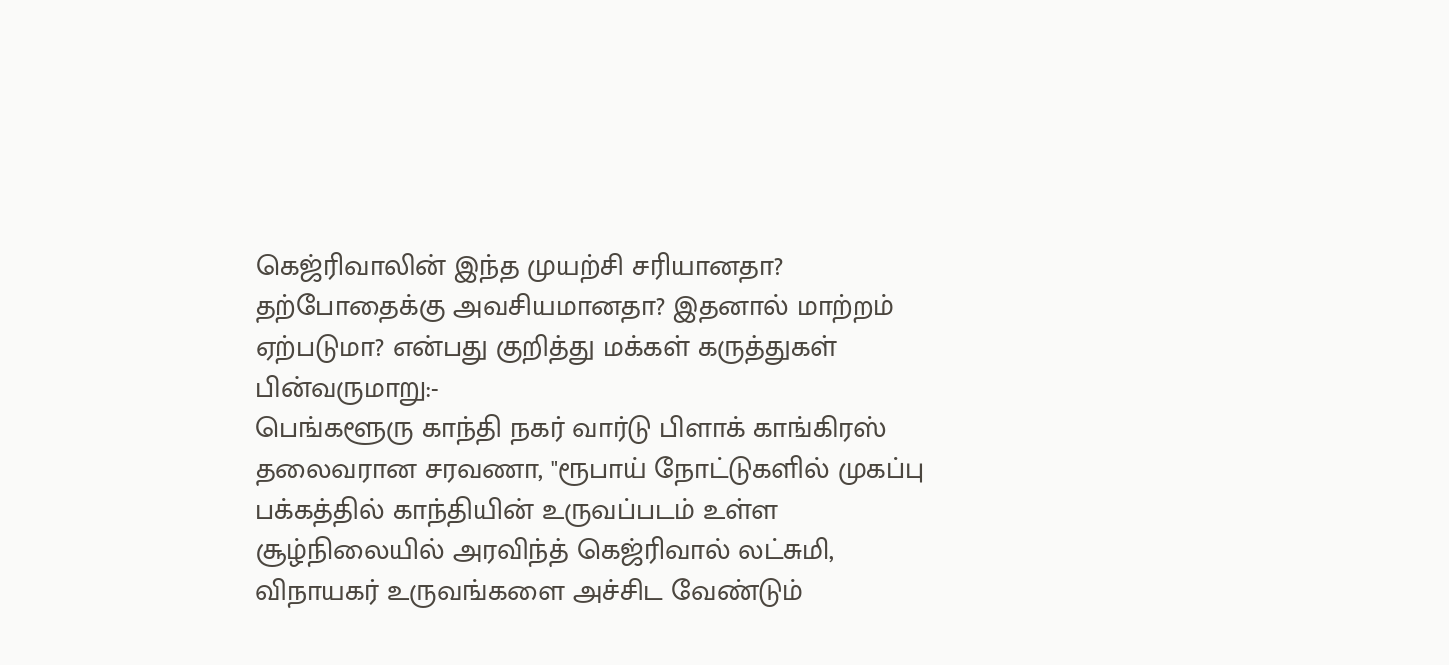கெஜ்ரிவாலின் இந்த முயற்சி சரியானதா? தற்போதைக்கு அவசியமானதா? இதனால் மாற்றம் ஏற்படுமா? என்பது குறித்து மக்கள் கருத்துகள் பின்வருமாறு:-
பெங்களூரு காந்தி நகர் வார்டு பிளாக் காங்கிரஸ் தலைவரான சரவணா, "ரூபாய் நோட்டுகளில் முகப்பு பக்கத்தில் காந்தியின் உருவப்படம் உள்ள சூழ்நிலையில் அரவிந்த் கெஜ்ரிவால் லட்சுமி, விநாயகர் உருவங்களை அச்சிட வேண்டும்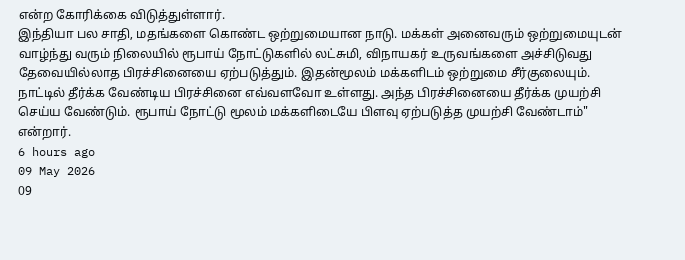என்ற கோரிக்கை விடுத்துள்ளார்.
இந்தியா பல சாதி, மதங்களை கொண்ட ஒற்றுமையான நாடு. மக்கள் அனைவரும் ஒற்றுமையுடன் வாழ்ந்து வரும் நிலையில் ரூபாய் நோட்டுகளில் லட்சுமி, விநாயகர் உருவங்களை அச்சிடுவது தேவையில்லாத பிரச்சினையை ஏற்படுத்தும். இதன்மூலம் மக்களிடம் ஒற்றுமை சீர்குலையும். நாட்டில் தீர்க்க வேண்டிய பிரச்சினை எவ்வளவோ உள்ளது. அந்த பிரச்சினையை தீர்க்க முயற்சி செய்ய வேண்டும். ரூபாய் நோட்டு மூலம் மக்களிடையே பிளவு ஏற்படுத்த முயற்சி வேண்டாம்" என்றார்.
6 hours ago
09 May 2026
09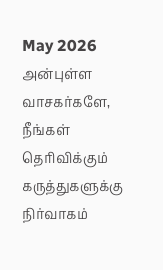May 2026
அன்புள்ள வாசகர்களே,
நீங்கள் தெரிவிக்கும் கருத்துகளுக்கு நிர்வாகம்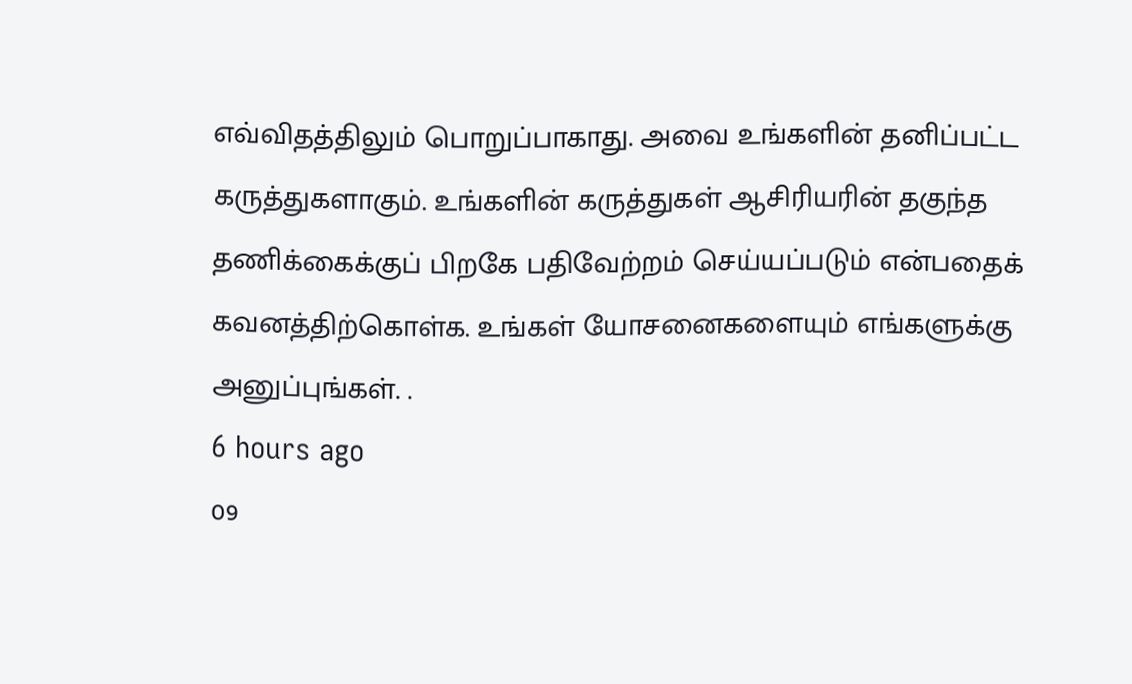எவ்விதத்திலும் பொறுப்பாகாது. அவை உங்களின் தனிப்பட்ட கருத்துகளாகும். உங்களின் கருத்துகள் ஆசிரியரின் தகுந்த தணிக்கைக்குப் பிறகே பதிவேற்றம் செய்யப்படும் என்பதைக் கவனத்திற்கொள்க. உங்கள் யோசனைகளையும் எங்களுக்கு அனுப்புங்கள். .
6 hours ago
09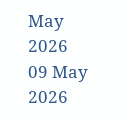May 2026
09 May 2026